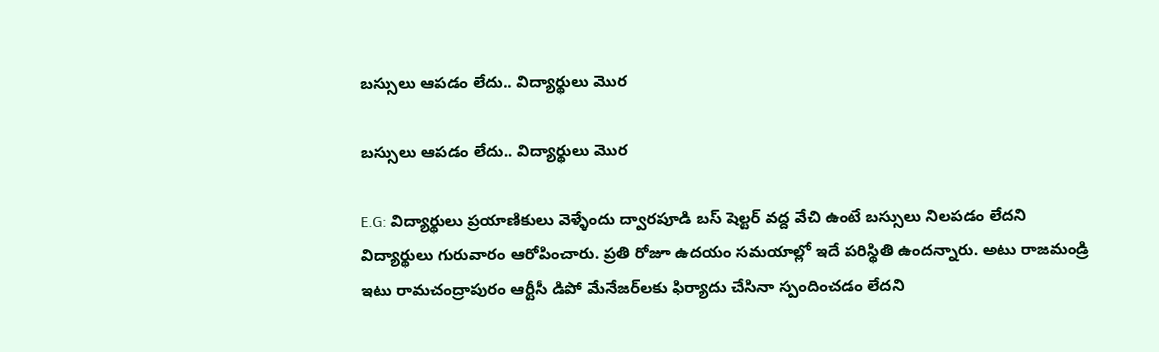బస్సులు ఆపడం లేదు.. విద్యార్థులు మొర

బస్సులు ఆపడం లేదు.. విద్యార్థులు మొర

E.G: విద్యార్థులు ప్రయాణికులు వెళ్ళేందు ద్వారపూడి బస్ షెల్టర్ వద్ద వేచి ఉంటే బస్సులు నిలపడం లేదని విద్యార్థులు గురువారం ఆరోపించారు. ప్రతి రోజూ ఉదయం సమయాల్లో ఇదే పరిస్థితి ఉందన్నారు. అటు రాజమండ్రి ఇటు రామచంద్రాపురం ఆర్టీసీ డిపో మేనేజర్‌లకు ఫిర్యాదు చేసినా స్పందించడం లేదని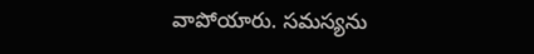వాపోయారు. సమస్యను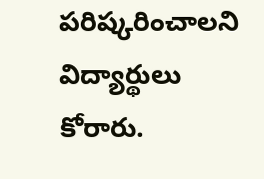పరిష్కరించాలని విద్యార్థులు కోరారు.